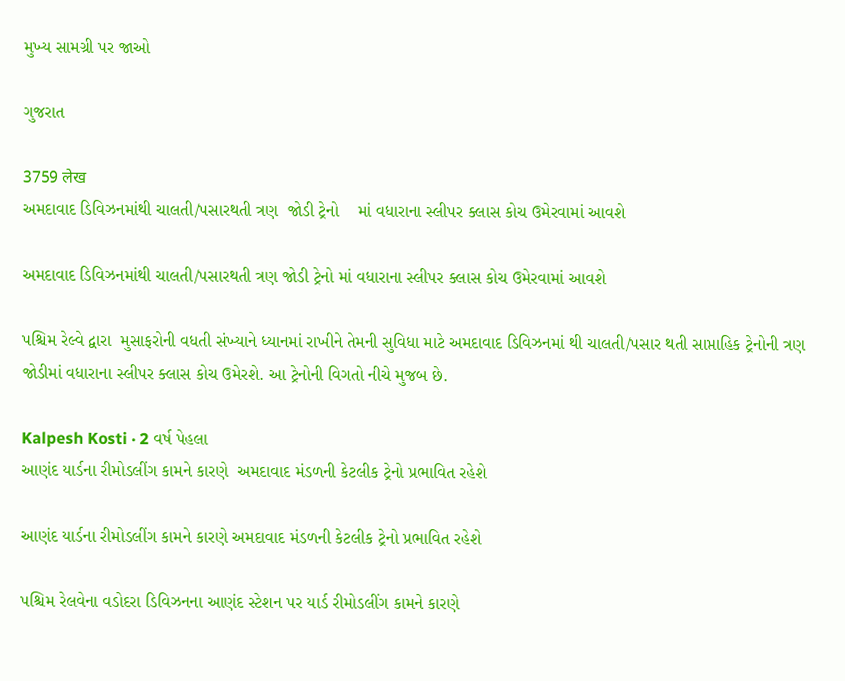મુખ્ય સામગ્રી પર જાઓ

ગુજરાત

3759 लेख
અમદાવાદ ડિવિઝનમાંથી ચાલતી/પસારથતી ત્રણ  જોડી ટ્રેનો    માં વધારાના સ્લીપર ક્લાસ કોચ ઉમેરવામાં આવશે

અમદાવાદ ડિવિઝનમાંથી ચાલતી/પસારથતી ત્રણ જોડી ટ્રેનો માં વધારાના સ્લીપર ક્લાસ કોચ ઉમેરવામાં આવશે

પશ્ચિમ રેલ્વે દ્વારા  મુસાફરોની વધતી સંખ્યાને ધ્યાનમાં રાખીને તેમની સુવિધા માટે અમદાવાદ ડિવિઝનમાં થી ચાલતી/પસાર થતી સાપ્તાહિક ટ્રેનોની ત્રણ જોડીમાં વધારાના સ્લીપર ક્લાસ કોચ ઉમેરશે. આ ટ્રેનોની વિગતો નીચે મુજબ છે.

Kalpesh Kosti · 2 વર્ષ પેહલા
આણંદ યાર્ડના રીમોડલીંગ કામને કારણે  અમદાવાદ મંડળની કેટલીક ટ્રેનો પ્રભાવિત રહેશે

આણંદ યાર્ડના રીમોડલીંગ કામને કારણે અમદાવાદ મંડળની કેટલીક ટ્રેનો પ્રભાવિત રહેશે

પશ્ચિમ રેલવેના વડોદરા ડિવિઝનના આણંદ સ્ટેશન પર યાર્ડ રીમોડલીંગ કામને કારણે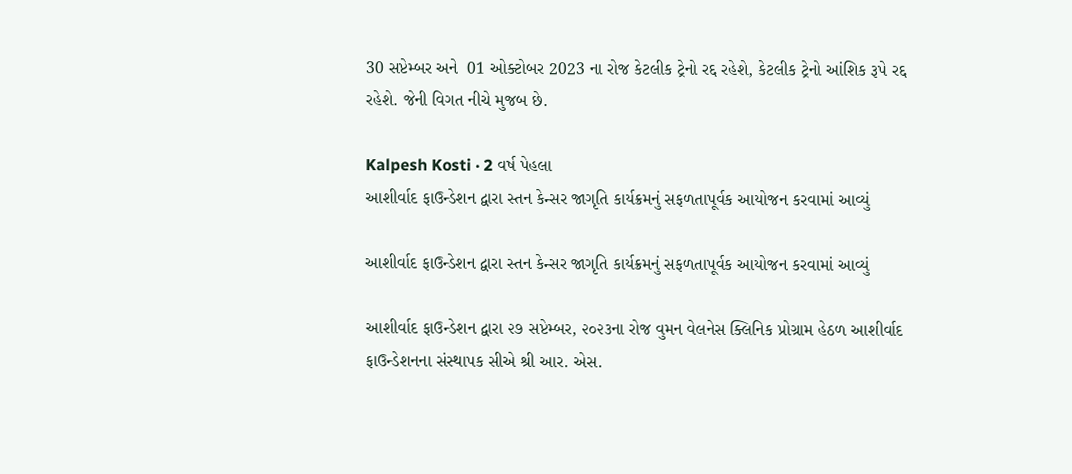30 સપ્ટેમ્બર અને  01 ઓક્ટોબર 2023 ના રોજ કેટલીક ટ્રેનો રદ્દ રહેશે, કેટલીક ટ્રેનો આંશિક રૂપે રદ્દ રહેશે. જેની વિગત નીચે મુજબ છે.

Kalpesh Kosti · 2 વર્ષ પેહલા
આશીર્વાદ ફાઉન્ડેશન દ્વારા સ્તન કેન્સર જાગૃતિ કાર્યક્રમનું સફળતાપૂર્વક આયોજન કરવામાં આવ્યું

આશીર્વાદ ફાઉન્ડેશન દ્વારા સ્તન કેન્સર જાગૃતિ કાર્યક્રમનું સફળતાપૂર્વક આયોજન કરવામાં આવ્યું

આશીર્વાદ ફાઉન્ડેશન દ્વારા ૨૭ સપ્ટેમ્બર, ૨૦૨૩ના રોજ વુમન વેલનેસ ક્લિનિક પ્રોગ્રામ હેઠળ આશીર્વાદ ફાઉન્ડેશનના સંસ્થાપક સીએ શ્રી આર. એસ.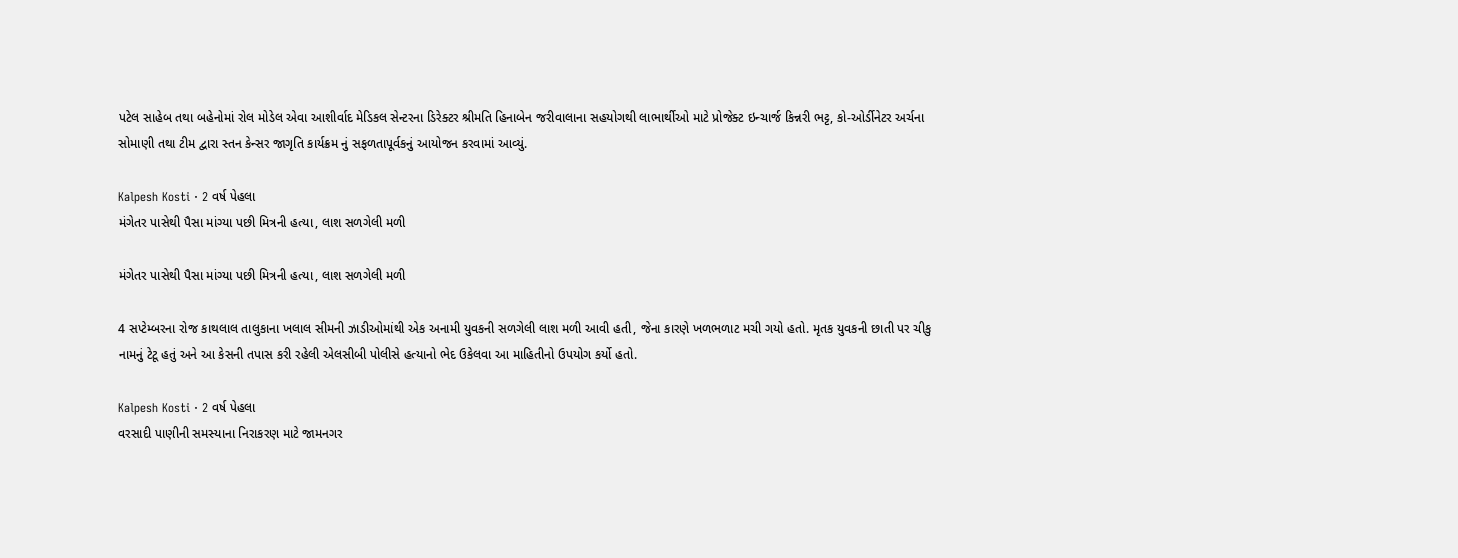પટેલ સાહેબ તથા બહેનોમાં રોલ મોડેલ એવા આશીર્વાદ મેડિકલ સેન્ટરના ડિરેક્ટર શ્રીમતિ હિનાબેન જરીવાલાના સહયોગથી લાભાર્થીઓ માટે પ્રોજેક્ટ ઇન્ચાર્જ કિન્નરી ભટ્ટ, કો-ઓર્ડીનેટર અર્ચના સોમાણી તથા ટીમ દ્વારા સ્તન કેન્સર જાગૃતિ કાર્યક્રમ નું સફળતાપૂર્વકનું આયોજન કરવામાં આવ્યું.

Kalpesh Kosti · 2 વર્ષ પેહલા
મંગેતર પાસેથી પૈસા માંગ્યા પછી મિત્રની હત્યા, લાશ સળગેલી મળી

મંગેતર પાસેથી પૈસા માંગ્યા પછી મિત્રની હત્યા, લાશ સળગેલી મળી

4 સપ્ટેમ્બરના રોજ કાથલાલ તાલુકાના ખલાલ સીમની ઝાડીઓમાંથી એક અનામી યુવકની સળગેલી લાશ મળી આવી હતી, જેના કારણે ખળભળાટ મચી ગયો હતો. મૃતક યુવકની છાતી પર ચીકુ નામનું ટેટૂ હતું અને આ કેસની તપાસ કરી રહેલી એલસીબી પોલીસે હત્યાનો ભેદ ઉકેલવા આ માહિતીનો ઉપયોગ કર્યો હતો.

Kalpesh Kosti · 2 વર્ષ પેહલા
વરસાદી પાણીની સમસ્યાના નિરાકરણ માટે જામનગર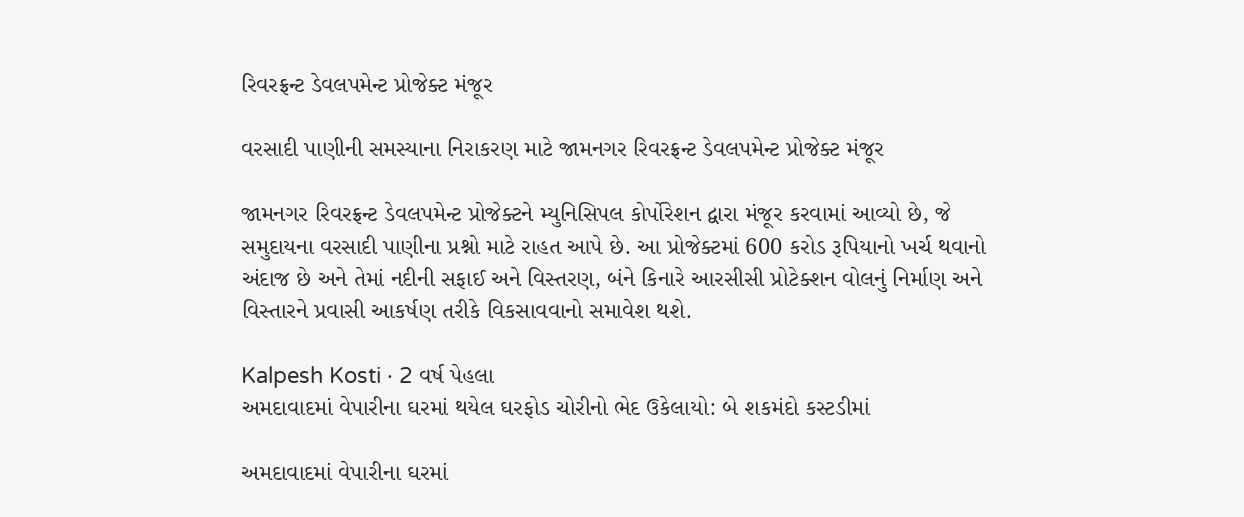રિવરફ્રન્ટ ડેવલપમેન્ટ પ્રોજેક્ટ મંજૂર

વરસાદી પાણીની સમસ્યાના નિરાકરણ માટે જામનગર રિવરફ્રન્ટ ડેવલપમેન્ટ પ્રોજેક્ટ મંજૂર

જામનગર રિવરફ્રન્ટ ડેવલપમેન્ટ પ્રોજેક્ટને મ્યુનિસિપલ કોર્પોરેશન દ્વારા મંજૂર કરવામાં આવ્યો છે, જે સમુદાયના વરસાદી પાણીના પ્રશ્નો માટે રાહત આપે છે. આ પ્રોજેક્ટમાં 600 કરોડ રૂપિયાનો ખર્ચ થવાનો અંદાજ છે અને તેમાં નદીની સફાઈ અને વિસ્તરણ, બંને કિનારે આરસીસી પ્રોટેક્શન વોલનું નિર્માણ અને વિસ્તારને પ્રવાસી આકર્ષણ તરીકે વિકસાવવાનો સમાવેશ થશે.

Kalpesh Kosti · 2 વર્ષ પેહલા
અમદાવાદમાં વેપારીના ઘરમાં થયેલ ઘરફોડ ચોરીનો ભેદ ઉકેલાયો: બે શકમંદો કસ્ટડીમાં

અમદાવાદમાં વેપારીના ઘરમાં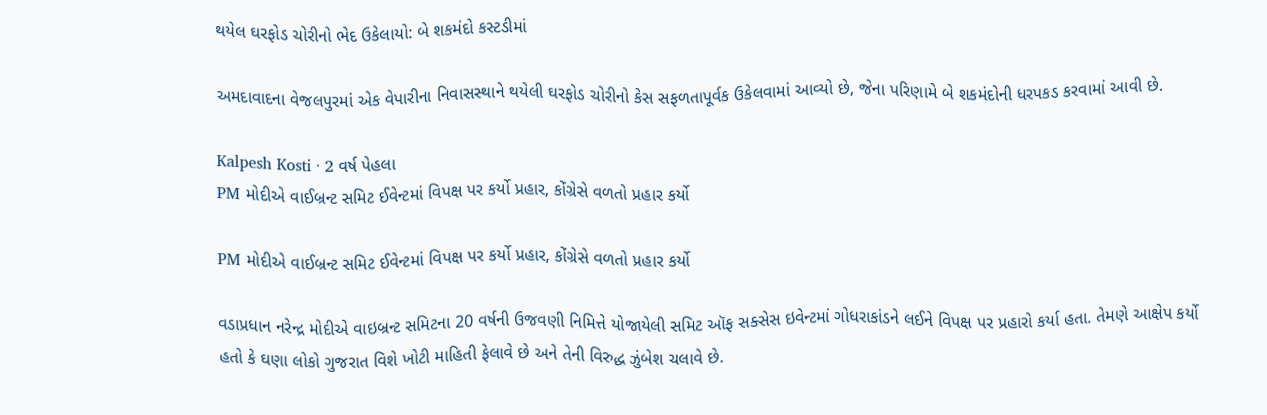થયેલ ઘરફોડ ચોરીનો ભેદ ઉકેલાયો: બે શકમંદો કસ્ટડીમાં

અમદાવાદના વેજલપુરમાં એક વેપારીના નિવાસસ્થાને થયેલી ઘરફોડ ચોરીનો કેસ સફળતાપૂર્વક ઉકેલવામાં આવ્યો છે, જેના પરિણામે બે શકમંદોની ધરપકડ કરવામાં આવી છે.

Kalpesh Kosti · 2 વર્ષ પેહલા
PM મોદીએ વાઈબ્રન્ટ સમિટ ઈવેન્ટમાં વિપક્ષ પર કર્યો પ્રહાર, કોંગ્રેસે વળતો પ્રહાર કર્યો

PM મોદીએ વાઈબ્રન્ટ સમિટ ઈવેન્ટમાં વિપક્ષ પર કર્યો પ્રહાર, કોંગ્રેસે વળતો પ્રહાર કર્યો

વડાપ્રધાન નરેન્દ્ર મોદીએ વાઇબ્રન્ટ સમિટના 20 વર્ષની ઉજવણી નિમિત્તે યોજાયેલી સમિટ ઑફ સક્સેસ ઇવેન્ટમાં ગોધરાકાંડને લઈને વિપક્ષ પર પ્રહારો કર્યા હતા. તેમણે આક્ષેપ કર્યો હતો કે ઘણા લોકો ગુજરાત વિશે ખોટી માહિતી ફેલાવે છે અને તેની વિરુદ્ધ ઝુંબેશ ચલાવે છે.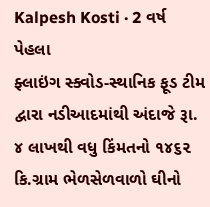Kalpesh Kosti · 2 વર્ષ પેહલા
ફ્લાઇંગ સ્ક્વોડ-સ્થાનિક ફૂડ ટીમ દ્વારા નડીઆદમાંથી અંદાજે રૂા. ૪ લાખથી વધુ કિંમતનો ૧૪૬૨ કિ.ગ્રામ ભેળસેળવાળો ઘીનો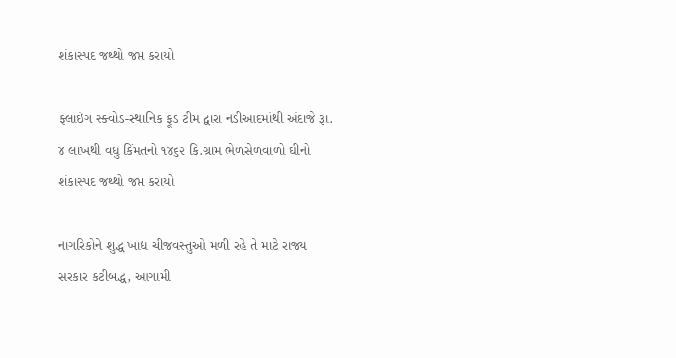શંકાસ્પદ જથ્થો જપ્ત કરાયો

ફ્લાઇંગ સ્ક્વોડ-સ્થાનિક ફૂડ ટીમ દ્વારા નડીઆદમાંથી અંદાજે રૂા. ૪ લાખથી વધુ કિંમતનો ૧૪૬૨ કિ.ગ્રામ ભેળસેળવાળો ઘીનો શંકાસ્પદ જથ્થો જપ્ત કરાયો

નાગરિકોને શુદ્ધ ખાદ્ય ચીજવસ્તુઓ મળી રહે તે માટે રાજ્ય સરકાર કટીબદ્ધ, આગામી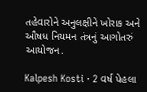તહેવારોને અનુલક્ષીને ખોરાક અને ઔષધ નિયમન તંત્રનું આગોતરું આયોજન.

Kalpesh Kosti · 2 વર્ષ પેહલા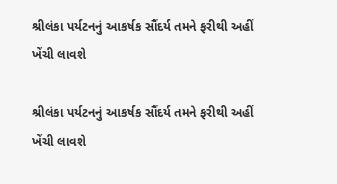શ્રીલંકા પર્યટનનું આકર્ષક સૌંદર્ય તમને ફરીથી અહીં ખેંચી લાવશે

શ્રીલંકા પર્યટનનું આકર્ષક સૌંદર્ય તમને ફરીથી અહીં ખેંચી લાવશે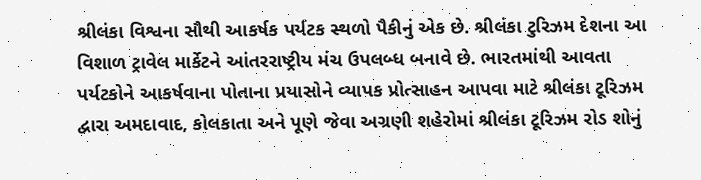શ્રીલંકા વિશ્વના સૌથી આકર્ષક પર્યટક સ્થળો પૈકીનું એક છે. શ્રીલંકા ટુરિઝમ દેશના આ વિશાળ ટ્રાવેલ માર્કેટને આંતરરાષ્ટ્રીય મંચ ઉપલબ્ધ બનાવે છે. ભારતમાંથી આવતા પર્યટકોને આકર્ષવાના પોતાના પ્રયાસોને વ્યાપક પ્રોત્સાહન આપવા માટે શ્રીલંકા ટૂરિઝમ દ્વારા અમદાવાદ, કોલકાતા અને પૂણે જેવા અગ્રણી શહેરોમાં શ્રીલંકા ટૂરિઝમ રોડ શોનું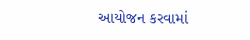આયોજન કરવામાં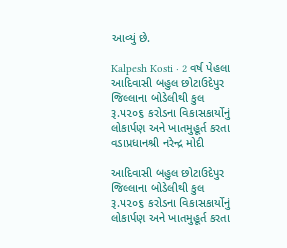આવ્યું છે.

Kalpesh Kosti · 2 વર્ષ પેહલા
આદિવાસી બહુલ છોટાઉદેપુર જિલ્લાના બોડેલીથી કુલ રૂ.૫૨૦૬ કરોડના વિકાસકાર્યોનું  લોકાર્પણ અને ખાતમુહૂર્ત કરતા વડાપ્રધાનશ્રી નરેન્દ્ર મોદી

આદિવાસી બહુલ છોટાઉદેપુર જિલ્લાના બોડેલીથી કુલ રૂ.૫૨૦૬ કરોડના વિકાસકાર્યોનું લોકાર્પણ અને ખાતમુહૂર્ત કરતા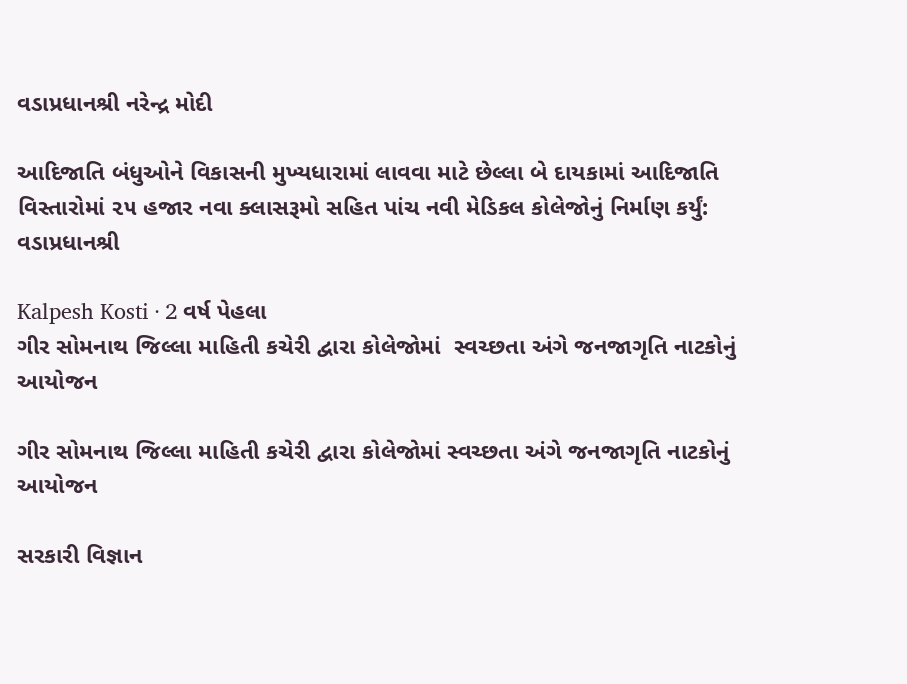વડાપ્રધાનશ્રી નરેન્દ્ર મોદી

આદિજાતિ બંધુઓને વિકાસની મુખ્યધારામાં લાવવા માટે છેલ્લા બે દાયકામાં આદિજાતિ વિસ્તારોમાં ૨૫ હજાર નવા ક્લાસરૂમો સહિત પાંચ નવી મેડિકલ કોલેજોનું નિર્માણ કર્યું: વડાપ્રધાનશ્રી

Kalpesh Kosti · 2 વર્ષ પેહલા
ગીર સોમનાથ જિલ્લા માહિતી કચેરી દ્વારા કોલેજોમાં  સ્વચ્છતા અંગે જનજાગૃતિ નાટકોનું આયોજન

ગીર સોમનાથ જિલ્લા માહિતી કચેરી દ્વારા કોલેજોમાં સ્વચ્છતા અંગે જનજાગૃતિ નાટકોનું આયોજન

સરકારી વિજ્ઞાન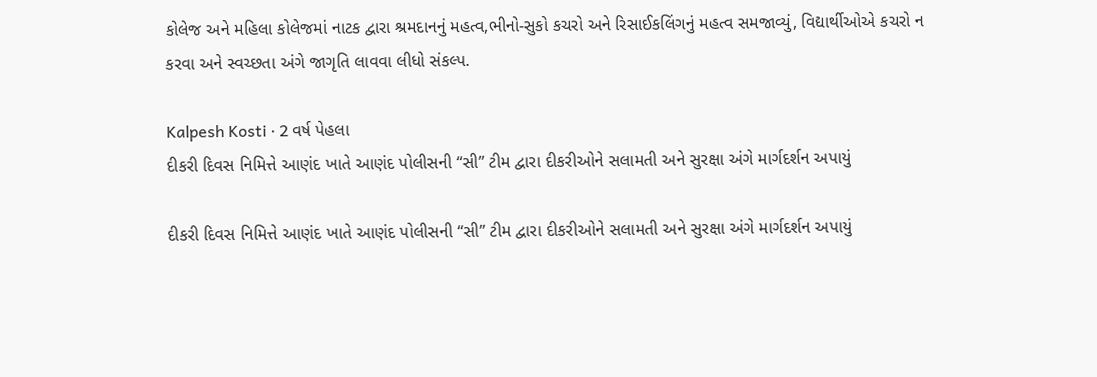કોલેજ અને મહિલા કોલેજમાં નાટક દ્વારા શ્રમદાનનું મહત્વ,ભીનો-સુકો કચરો અને રિસાઈકલિંગનું મહત્વ સમજાવ્યું, વિદ્યાર્થીઓએ કચરો ન કરવા અને સ્વચ્છતા અંગે જાગૃતિ લાવવા લીધો સંકલ્પ.

Kalpesh Kosti · 2 વર્ષ પેહલા
દીકરી દિવસ નિમિત્તે આણંદ ખાતે આણંદ પોલીસની “સી” ટીમ દ્વારા દીકરીઓને સલામતી અને સુરક્ષા અંગે માર્ગદર્શન અપાયું

દીકરી દિવસ નિમિત્તે આણંદ ખાતે આણંદ પોલીસની “સી” ટીમ દ્વારા દીકરીઓને સલામતી અને સુરક્ષા અંગે માર્ગદર્શન અપાયું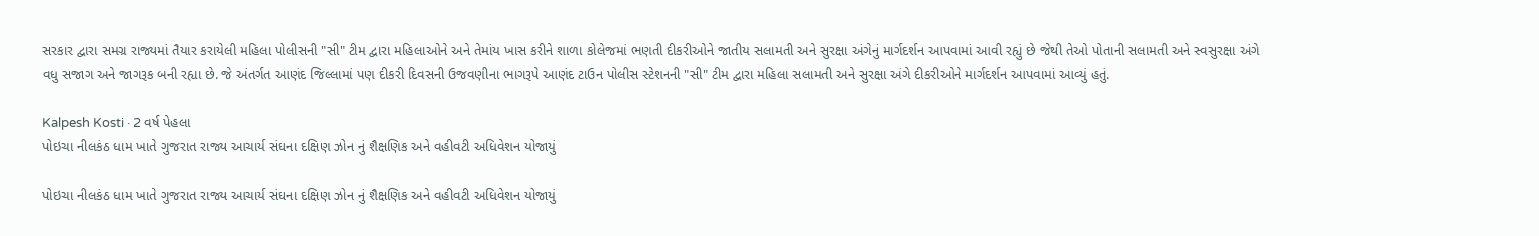સરકાર દ્વારા સમગ્ર રાજ્યમાં તૈયાર કરાયેલી મહિલા પોલીસની "સી" ટીમ દ્વારા મહિલાઓને અને તેમાંય ખાસ કરીને શાળા કોલેજમાં ભણતી દીકરીઓને જાતીય સલામતી અને સુરક્ષા અંગેનું માર્ગદર્શન આપવામાં આવી રહ્યું છે જેથી તેઓ પોતાની સલામતી અને સ્વસુરક્ષા અંગે વધુ સજાગ અને જાગરૂક બની રહ્યા છે. જે અંતર્ગત આણંદ જિલ્લામાં પણ દીકરી દિવસની ઉજવણીના ભાગરૂપે આણંદ ટાઉન પોલીસ સ્ટેશનની "સી" ટીમ દ્વારા મહિલા સલામતી અને સુરક્ષા અંગે દીકરીઓને માર્ગદર્શન આપવામાં આવ્યું હતું.

Kalpesh Kosti · 2 વર્ષ પેહલા
પોઇચા નીલકંઠ ધામ ખાતે ગુજરાત રાજ્ય આચાર્ય સંઘના દક્ષિણ ઝોન નું શૈક્ષણિક અને વહીવટી અધિવેશન યોજાયું

પોઇચા નીલકંઠ ધામ ખાતે ગુજરાત રાજ્ય આચાર્ય સંઘના દક્ષિણ ઝોન નું શૈક્ષણિક અને વહીવટી અધિવેશન યોજાયું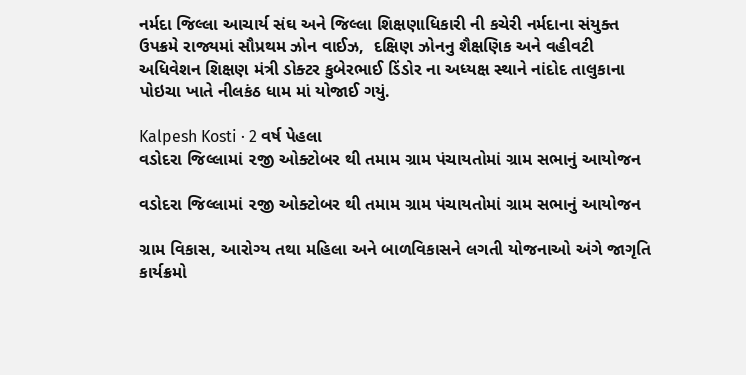નર્મદા જિલ્લા આચાર્ય સંઘ અને જિલ્લા શિક્ષણાધિકારી ની કચેરી નર્મદાના સંયુક્ત ઉપક્રમે રાજ્યમાં સૌપ્રથમ ઝોન વાઈઝ,  દક્ષિણ ઝોનનુ શૈક્ષણિક અને વહીવટી અધિવેશન શિક્ષણ મંત્રી ડોક્ટર કુબેરભાઈ ડિંડોર ના અધ્યક્ષ સ્થાને નાંદોદ તાલુકાના પોઇચા ખાતે નીલકંઠ ધામ માં યોજાઈ ગયું.

Kalpesh Kosti · 2 વર્ષ પેહલા
વડોદરા જિલ્લામાં ૨જી ઓક્ટોબર થી તમામ ગ્રામ પંચાયતોમાં ગ્રામ સભાનું આયોજન

વડોદરા જિલ્લામાં ૨જી ઓક્ટોબર થી તમામ ગ્રામ પંચાયતોમાં ગ્રામ સભાનું આયોજન

ગ્રામ વિકાસ, આરોગ્ય તથા મહિલા અને બાળવિકાસને લગતી યોજનાઓ અંગે જાગૃતિ કાર્યક્રમો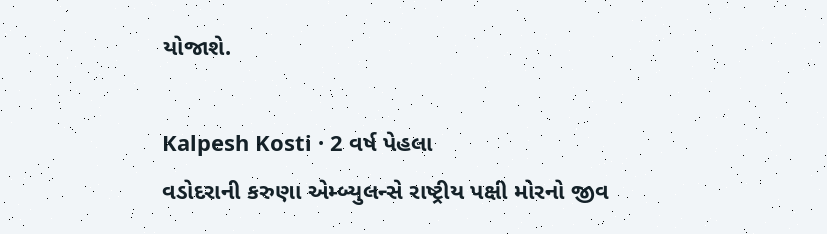યોજાશે.

Kalpesh Kosti · 2 વર્ષ પેહલા
વડોદરાની કરુણા એમ્બ્યુલન્સે રાષ્ટ્રીય પક્ષી મોરનો જીવ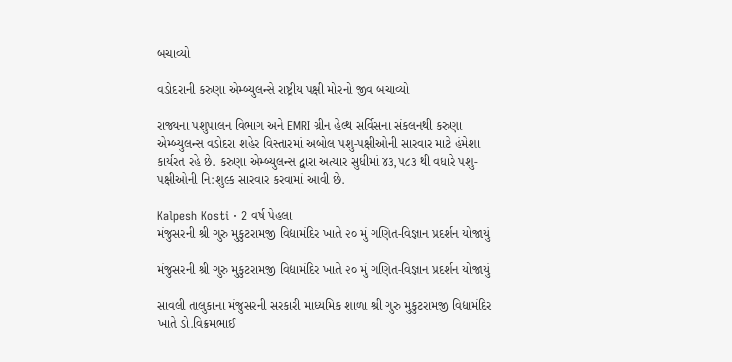બચાવ્યો

વડોદરાની કરુણા એમ્બ્યુલન્સે રાષ્ટ્રીય પક્ષી મોરનો જીવ બચાવ્યો

રાજ્યના પશુપાલન વિભાગ અને EMRI ગ્રીન હેલ્થ સર્વિસના સંકલનથી કરુણા એમ્બ્યુલન્સ વડોદરા શહેર વિસ્તારમાં અબોલ પશુ-પક્ષીઓની સારવાર માટે હંમેશા કાર્યરત રહે છે. કરુણા એમ્બ્યુલન્સ દ્વારા અત્યાર સુધીમાં ૪૩,૫૮૩ થી વધારે પશુ-પક્ષીઓની નિ:શુલ્ક સારવાર કરવામાં આવી છે.

Kalpesh Kosti · 2 વર્ષ પેહલા
મંજુસરની શ્રી ગુરુ મુકુટરામજી વિદ્યામંદિર ખાતે ૨૦ મું ગણિત-વિજ્ઞાન પ્રદર્શન યોજાયું

મંજુસરની શ્રી ગુરુ મુકુટરામજી વિદ્યામંદિર ખાતે ૨૦ મું ગણિત-વિજ્ઞાન પ્રદર્શન યોજાયું

સાવલી તાલુકાના મંજુસરની સરકારી માધ્યમિક શાળા શ્રી ગુરુ મુકુટરામજી વિદ્યામંદિર  ખાતે ડો.વિક્રમભાઈ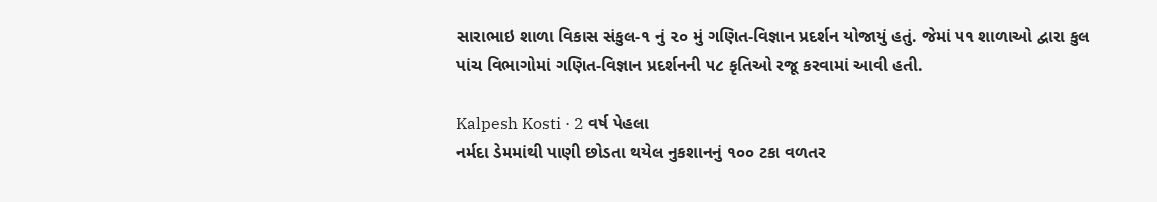સારાભાઇ શાળા વિકાસ સંકુલ-૧ નું ૨૦ મું ગણિત-વિજ્ઞાન પ્રદર્શન યોજાયું હતું. જેમાં ૫૧ શાળાઓ દ્વારા કુલ પાંચ વિભાગોમાં ગણિત-વિજ્ઞાન પ્રદર્શનની ૫૮ કૃતિઓ રજૂ કરવામાં આવી હતી.

Kalpesh Kosti · 2 વર્ષ પેહલા
નર્મદા ડેમમાંથી પાણી છોડતા થયેલ નુકશાનનું ૧૦૦ ટકા વળતર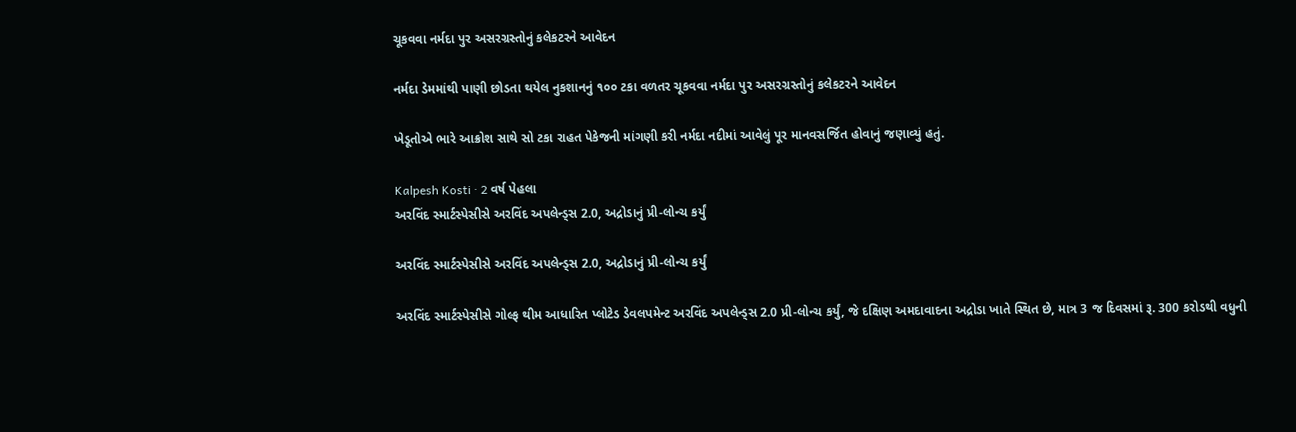ચૂકવવા નર્મદા પુર અસરગ્રસ્તોનું કલેકટરને આવેદન

નર્મદા ડેમમાંથી પાણી છોડતા થયેલ નુકશાનનું ૧૦૦ ટકા વળતર ચૂકવવા નર્મદા પુર અસરગ્રસ્તોનું કલેકટરને આવેદન

ખેડૂતોએ ભારે આક્રોશ સાથે સો ટકા રાહત પેકેજની માંગણી કરી નર્મદા નદીમાં આવેલું પૂર માનવસર્જિત હોવાનું જણાવ્યું હતું.

Kalpesh Kosti · 2 વર્ષ પેહલા
અરવિંદ સ્માર્ટસ્પેસીસે અરવિંદ અપલેન્ડ્સ 2.0, અદ્રોડાનું પ્રી-લોન્ચ કર્યું

અરવિંદ સ્માર્ટસ્પેસીસે અરવિંદ અપલેન્ડ્સ 2.0, અદ્રોડાનું પ્રી-લોન્ચ કર્યું

અરવિંદ સ્માર્ટસ્પેસીસે ગોલ્ફ થીમ આધારિત પ્લોટેડ ડેવલપમેન્ટ અરવિંદ અપલેન્ડ્સ 2.0 પ્રી-લોન્ચ કર્યું, જે દક્ષિણ અમદાવાદના અદ્રોડા ખાતે સ્થિત છે, માત્ર 3 જ દિવસમાં રૂ. 300 કરોડથી વધુની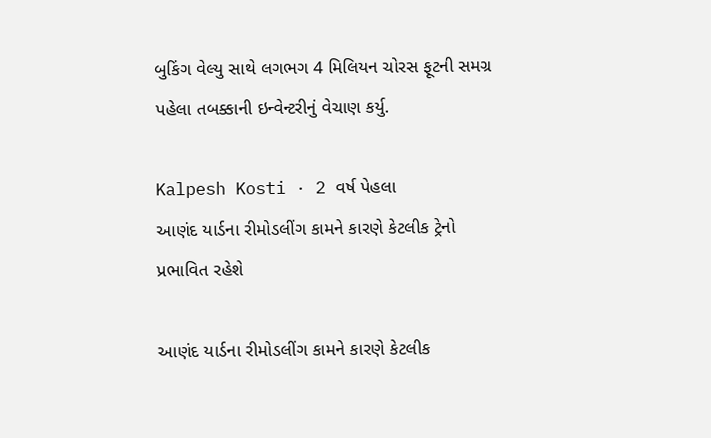બુકિંગ વેલ્યુ સાથે લગભગ 4 મિલિયન ચોરસ ફૂટની સમગ્ર પહેલા તબક્કાની ઇન્વેન્ટરીનું વેચાણ કર્યુ.

Kalpesh Kosti · 2 વર્ષ પેહલા
આણંદ યાર્ડના રીમોડલીંગ કામને કારણે કેટલીક ટ્રેનો પ્રભાવિત રહેશે

આણંદ યાર્ડના રીમોડલીંગ કામને કારણે કેટલીક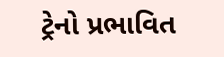ટ્રેનો પ્રભાવિત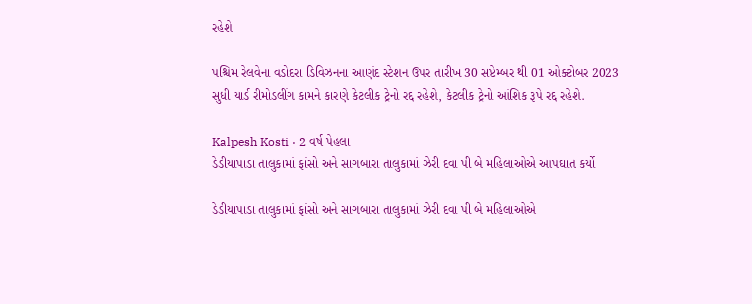રહેશે

પશ્ચિમ રેલવેના વડોદરા ડિવિઝનના આણંદ સ્ટેશન ઉપર તારીખ 30 સપ્ટેમ્બર થી 01 ઓક્ટોબર 2023 સુધી યાર્ડ રીમોડલીંગ કામને કારણે કેટલીક ટ્રેનો રદ્દ રહેશે, કેટલીક ટ્રેનો આંશિક રૂપે રદ્દ રહેશે.

Kalpesh Kosti · 2 વર્ષ પેહલા
ડેડીયાપાડા તાલુકામાં ફાંસો અને સાગબારા તાલુકામાં ઝેરી દવા પી બે મહિલાઓએ આપઘાત કર્યો

ડેડીયાપાડા તાલુકામાં ફાંસો અને સાગબારા તાલુકામાં ઝેરી દવા પી બે મહિલાઓએ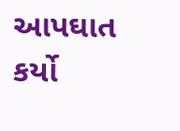આપઘાત કર્યો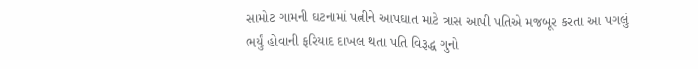સામોટ ગામની ઘટનામાં પત્નીને આપઘાત માટે ત્રાસ આપી પતિએ મજબૂર કરતા આ પગલું ભર્યું હોવાની ફરિયાદ દાખલ થતા પતિ વિરૂદ્ધ ગુનો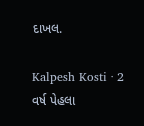દાખલ.

Kalpesh Kosti · 2 વર્ષ પેહલા